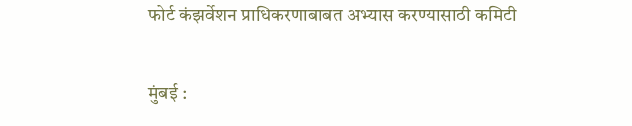फोर्ट कंझर्वेशन प्राधिकरणाबाबत अभ्यास करण्यासाठी कमिटी

मुंबई :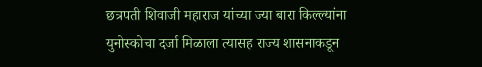छत्रपती शिवाजी महाराज यांच्या ज्या बारा किल्ल्यांना युनोस्कोचा दर्जा मिळाला त्यासह राज्य शासनाकडून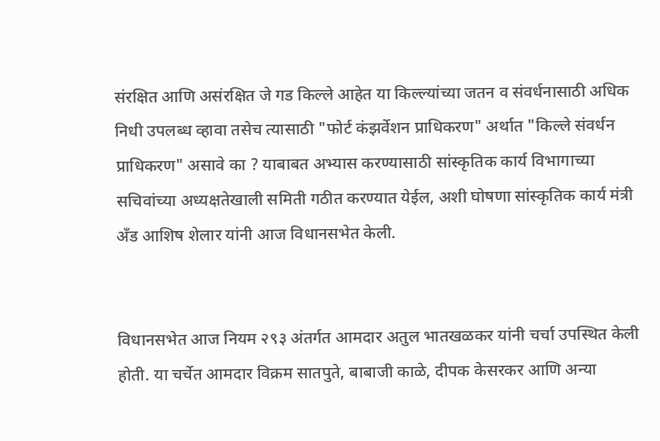संरक्षित आणि असंरक्षित जे गड किल्ले आहेत या किल्ल्यांच्या जतन व संवर्धनासाठी अधिक निधी उपलब्ध व्हावा तसेच त्यासाठी "फोर्ट कंझर्वेशन प्राधिकरण" अर्थात "किल्ले संवर्धन प्राधिकरण" असावे का ? याबाबत अभ्यास करण्यासाठी सांस्कृतिक कार्य विभागाच्या सचिवांच्या अध्यक्षतेखाली समिती गठीत करण्यात येईल, अशी घोषणा सांस्कृतिक कार्य मंत्री अँड आशिष शेलार यांनी आज विधानसभेत केली.


विधानसभेत आज नियम २९३ अंतर्गत आमदार अतुल भातखळकर यांनी चर्चा उपस्थित केली होती. या चर्चेत आमदार विक्रम सातपुते, बाबाजी काळे, दीपक केसरकर आणि अन्या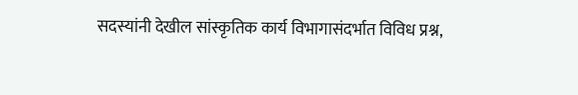सदस्यांनी देखील सांस्कृतिक कार्य विभागासंदर्भात विविध प्रश्न,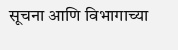सूचना आणि विभागाच्या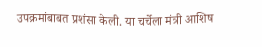उपक्रमांबाबत प्रशंसा केली. या चर्चेला मंत्री आशिष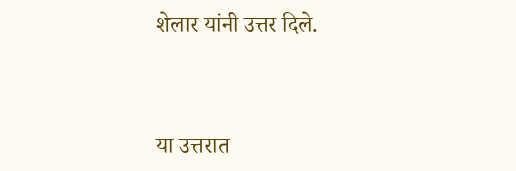शेलार यांनी उत्तर दिले.


या उत्तरात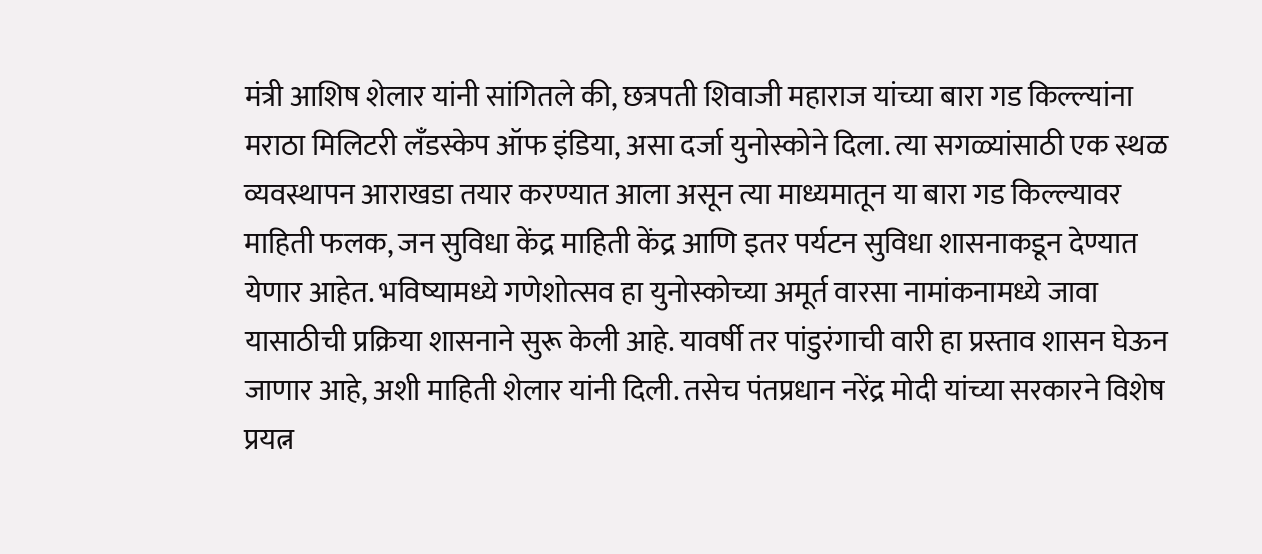मंत्री आशिष शेलार यांनी सांगितले की, छत्रपती शिवाजी महाराज यांच्या बारा गड किल्ल्यांना मराठा मिलिटरी लँडस्केप ऑफ इंडिया, असा दर्जा युनोस्कोने दिला. त्या सगळ्यांसाठी एक स्थळ व्यवस्थापन आराखडा तयार करण्यात आला असून त्या माध्यमातून या बारा गड किल्ल्यावर माहिती फलक, जन सुविधा केंद्र माहिती केंद्र आणि इतर पर्यटन सुविधा शासनाकडून देण्यात येणार आहेत. भविष्यामध्ये गणेशोत्सव हा युनोस्कोच्या अमूर्त वारसा नामांकनामध्ये जावा यासाठीची प्रक्रिया शासनाने सुरू केली आहे. यावर्षी तर पांडुरंगाची वारी हा प्रस्ताव शासन घेऊन जाणार आहे, अशी माहिती शेलार यांनी दिली. तसेच पंतप्रधान नरेंद्र मोदी यांच्या सरकारने विशेष प्रयत्न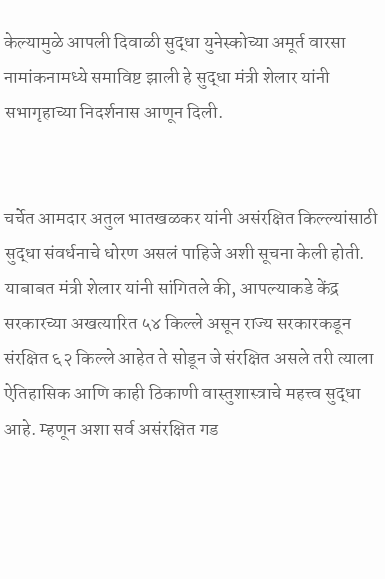केल्यामुळे आपली दिवाळी सुद्धा युनेस्कोच्या अमूर्त वारसा नामांकनामध्ये समाविष्ट झाली हे सुद्धा मंत्री शेलार यांनी सभागृहाच्या निदर्शनास आणून दिली.


चर्चेत आमदार अतुल भातखळकर यांनी असंरक्षित किल्ल्यांसाठी सुद्धा संवर्धनाचे धोरण असलं पाहिजे अशी सूचना केली होती. याबाबत मंत्री शेलार यांनी सांगितले की, आपल्याकडे केंद्र सरकारच्या अखत्यारित ५४ किल्ले असून राज्य सरकारकडून संरक्षित ६२ किल्ले आहेत ते सोडून जे संरक्षित असले तरी त्याला ऐतिहासिक आणि काही ठिकाणी वास्तुशास्त्राचे महत्त्व सुद्धा आहे. म्हणून अशा सर्व असंरक्षित गड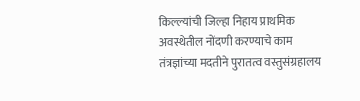किल्ल्यांची जिल्हा निहाय प्राथमिक अवस्थेतील नोंदणी करण्याचे काम तंत्रज्ञांच्या मदतीने पुरातत्व वस्तुसंग्रहालय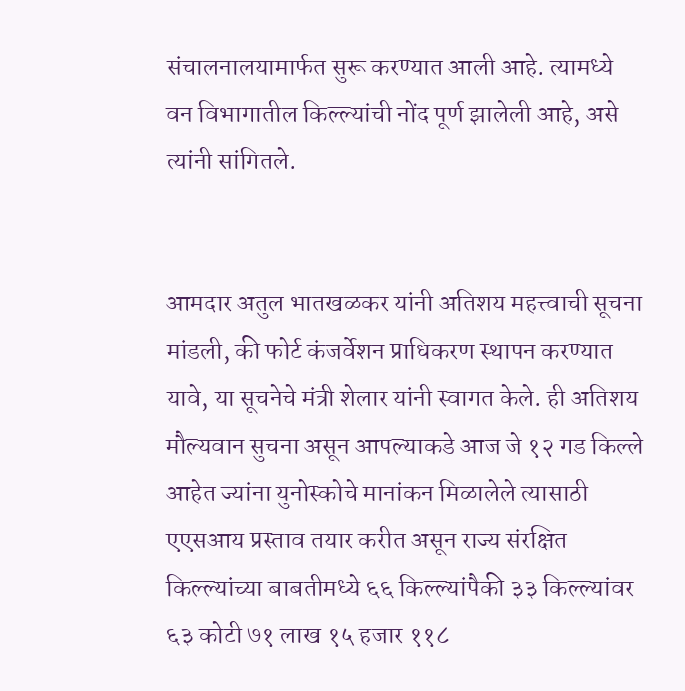संचालनालयामार्फत सुरू करण्यात आली आहे. त्यामध्ये वन विभागातील किल्ल्यांची नोंद पूर्ण झालेली आहे, असे त्यांनी सांगितले.


आमदार अतुल भातखळकर यांनी अतिशय महत्त्वाची सूचना मांडली, की फोर्ट कंजर्वेशन प्राधिकरण स्थापन करण्यात यावे, या सूचनेचे मंत्री शेलार यांनी स्वागत केले. ही अतिशय मौल्यवान सुचना असून आपल्याकडे आज जे १२ गड किल्ले आहेत ज्यांना युनोस्कोचे मानांकन मिळालेले त्यासाठी एएसआय प्रस्ताव तयार करीत असून राज्य संरक्षित किल्ल्यांच्या बाबतीमध्ये ६६ किल्ल्यांपैकी ३३ किल्ल्यांवर ६३ कोटी ७१ लाख १५ हजार ११८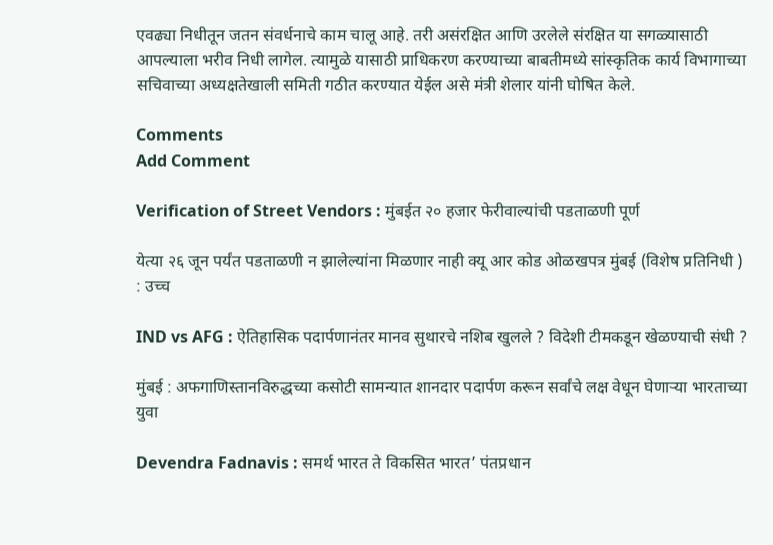एवढ्या निधीतून जतन संवर्धनाचे काम चालू आहे. तरी असंरक्षित आणि उरलेले संरक्षित या सगळ्यासाठी आपल्याला भरीव निधी लागेल. त्यामुळे यासाठी प्राधिकरण करण्याच्या बाबतीमध्ये सांस्कृतिक कार्य विभागाच्या सचिवाच्या अध्यक्षतेखाली समिती गठीत करण्यात येईल असे मंत्री शेलार यांनी घोषित केले.

Comments
Add Comment

Verification of Street Vendors : मुंबईत २० हजार फेरीवाल्यांची पडताळणी पूर्ण

येत्या २६ जून पर्यंत पडताळणी न झालेल्यांना मिळणार नाही क्यू आर कोड ओळखपत्र मुंबई (विशेष प्रतिनिधी ) : उच्‍च

IND vs AFG : ऐतिहासिक पदार्पणानंतर मानव सुथारचे नशिब खुलले ? विदेशी टीमकडून खेळण्याची संधी ?

मुंबई : अफगाणिस्तानविरुद्धच्या कसोटी सामन्यात शानदार पदार्पण करून सर्वांचे लक्ष वेधून घेणाऱ्या भारताच्या युवा

Devendra Fadnavis : समर्थ भारत ते विकसित भारत’ पंतप्रधान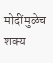मोदींमुळेच शक्य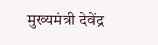मुख्यमंत्री देवेंद्र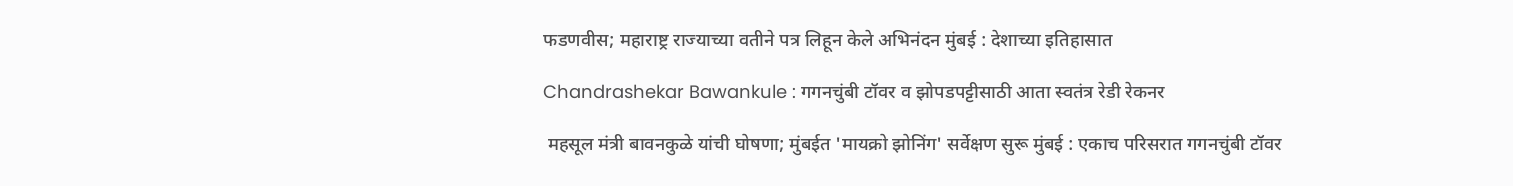फडणवीस; महाराष्ट्र राज्याच्या वतीने पत्र लिहून केले अभिनंदन मुंबई : देशाच्या इतिहासात

Chandrashekar Bawankule : गगनचुंबी टॉवर व झोपडपट्टीसाठी आता स्वतंत्र रेडी रेकनर

 महसूल मंत्री बावनकुळे यांची घोषणा; मुंबईत 'मायक्रो झोनिंग' सर्वेक्षण सुरू मुंबई : एकाच परिसरात गगनचुंबी टॉवर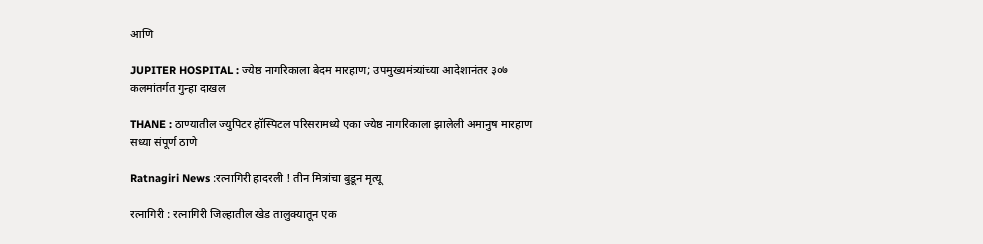आणि

JUPITER HOSPITAL : ज्येष्ठ नागरिकाला बेदम मारहाण; उपमुख्यमंत्र्यांच्या आदेशानंतर ३०७ कलमांतर्गत गुन्हा दाखल

THANE : ठाण्यातील ज्युपिटर हॉस्पिटल परिसरामध्ये एका ज्येष्ठ नागरिकाला झालेली अमानुष मारहाण सध्या संपूर्ण ठाणे

Ratnagiri News :रत्नागिरी हादरली ! तीन मित्रांचा बुडून मृत्यू

रत्नागिरी : रत्नागिरी जिल्हातील खेड तालुक्यातून एक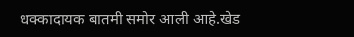धक्कादायक बातमी समोर आली आहे.खेड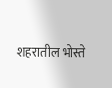शहरातील भोस्ते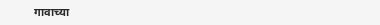गावाच्या